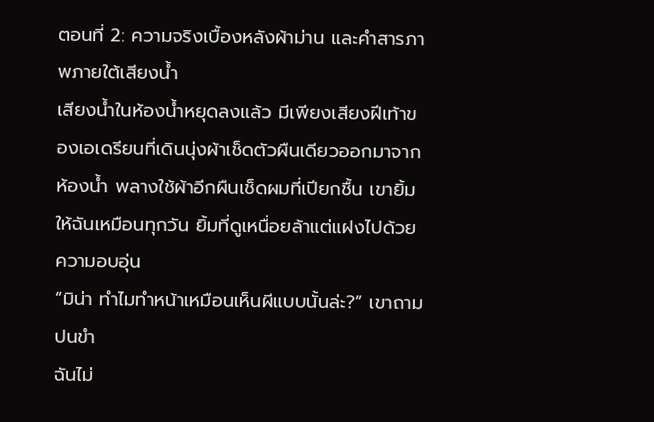ตอนที่ 2: ความจริงเบื้องหลังผ้าม่าน และคำสารภาพภายใต้เสียงน้ำ
เสียงน้ำในห้องน้ำหยุดลงแล้ว มีเพียงเสียงฝีเท้าของเอเดรียนที่เดินนุ่งผ้าเช็ดตัวผืนเดียวออกมาจากห้องน้ำ พลางใช้ผ้าอีกผืนเช็ดผมที่เปียกชื้น เขายิ้มให้ฉันเหมือนทุกวัน ยิ้มที่ดูเหนื่อยล้าแต่แฝงไปด้วยความอบอุ่น
“มิน่า ทำไมทำหน้าเหมือนเห็นผีแบบนั้นล่ะ?” เขาถามปนขำ
ฉันไม่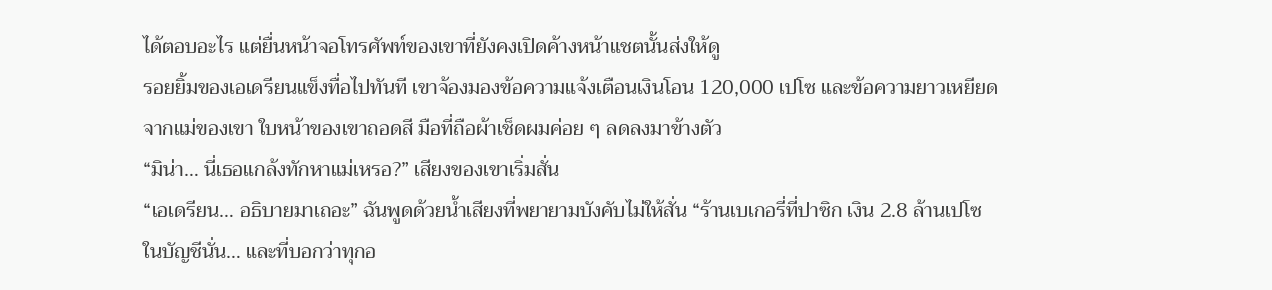ได้ตอบอะไร แต่ยื่นหน้าจอโทรศัพท์ของเขาที่ยังคงเปิดค้างหน้าแชตนั้นส่งให้ดู
รอยยิ้มของเอเดรียนแข็งทื่อไปทันที เขาจ้องมองข้อความแจ้งเตือนเงินโอน 120,000 เปโซ และข้อความยาวเหยียดจากแม่ของเขา ใบหน้าของเขาถอดสี มือที่ถือผ้าเช็ดผมค่อย ๆ ลดลงมาข้างตัว
“มิน่า… นี่เธอแกล้งทักหาแม่เหรอ?” เสียงของเขาเริ่มสั่น
“เอเดรียน… อธิบายมาเถอะ” ฉันพูดด้วยน้ำเสียงที่พยายามบังคับไม่ให้สั่น “ร้านเบเกอรี่ที่ปาซิก เงิน 2.8 ล้านเปโซในบัญชีนั่น… และที่บอกว่าทุกอ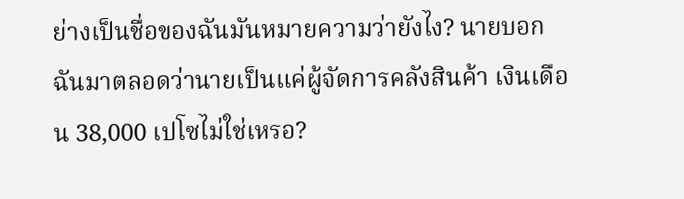ย่างเป็นชื่อของฉันมันหมายความว่ายังไง? นายบอกฉันมาตลอดว่านายเป็นแค่ผู้จัดการคลังสินค้า เงินเดือน 38,000 เปโซไม่ใช่เหรอ?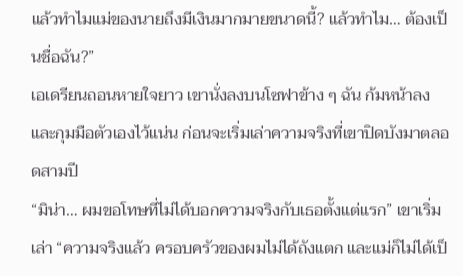แล้วทำไมแม่ของนายถึงมีเงินมากมายขนาดนี้? แล้วทำไม… ต้องเป็นชื่อฉัน?”
เอเดรียนถอนหายใจยาว เขานั่งลงบนโซฟาข้าง ๆ ฉัน ก้มหน้าลงและกุมมือตัวเองไว้แน่น ก่อนจะเริ่มเล่าความจริงที่เขาปิดบังมาตลอดสามปี
“มิน่า… ผมขอโทษที่ไม่ได้บอกความจริงกับเธอตั้งแต่แรก” เขาเริ่มเล่า “ความจริงแล้ว ครอบครัวของผมไม่ได้ถังแตก และแม่ก็ไม่ได้เป็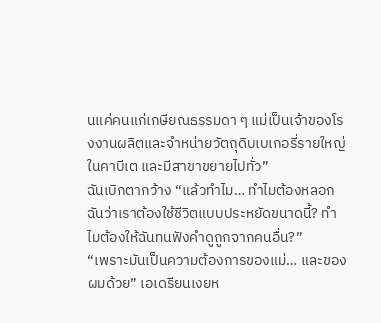นแค่คนแก่เกษียณธรรมดา ๆ แม่เป็นเจ้าของโรงงานผลิตและจำหน่ายวัตถุดิบเบเกอรี่รายใหญ่ในคาบีเต และมีสาขาขยายไปทั่ว”
ฉันเบิกตากว้าง “แล้วทำไม… ทำไมต้องหลอกฉันว่าเราต้องใช้ชีวิตแบบประหยัดขนาดนี้? ทำไมต้องให้ฉันทนฟังคำดูถูกจากคนอื่น?”
“เพราะมันเป็นความต้องการของแม่… และของผมด้วย” เอเดรียนเงยห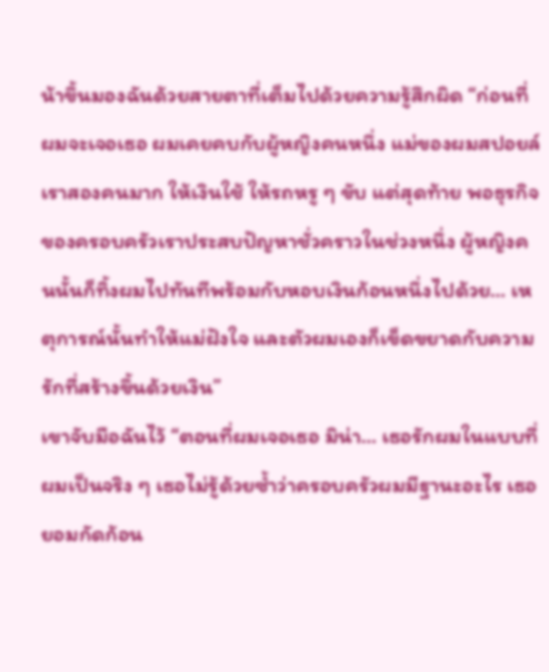น้าขึ้นมองฉันด้วยสายตาที่เต็มไปด้วยความรู้สึกผิด “ก่อนที่ผมจะเจอเธอ ผมเคยคบกับผู้หญิงคนหนึ่ง แม่ของผมสปอยล์เราสองคนมาก ให้เงินใช้ ให้รถหรู ๆ ขับ แต่สุดท้าย พอธุรกิจของครอบครัวเราประสบปัญหาชั่วคราวในช่วงหนึ่ง ผู้หญิงคนนั้นก็ทิ้งผมไปทันทีพร้อมกับหอบเงินก้อนหนึ่งไปด้วย… เหตุการณ์นั้นทำให้แม่ฝังใจ และตัวผมเองก็เข็ดขยาดกับความรักที่สร้างขึ้นด้วยเงิน”
เขาจับมือฉันไว้ “ตอนที่ผมเจอเธอ มิน่า… เธอรักผมในแบบที่ผมเป็นจริง ๆ เธอไม่รู้ด้วยซ้ำว่าครอบครัวผมมีฐานะอะไร เธอยอมกัดก้อน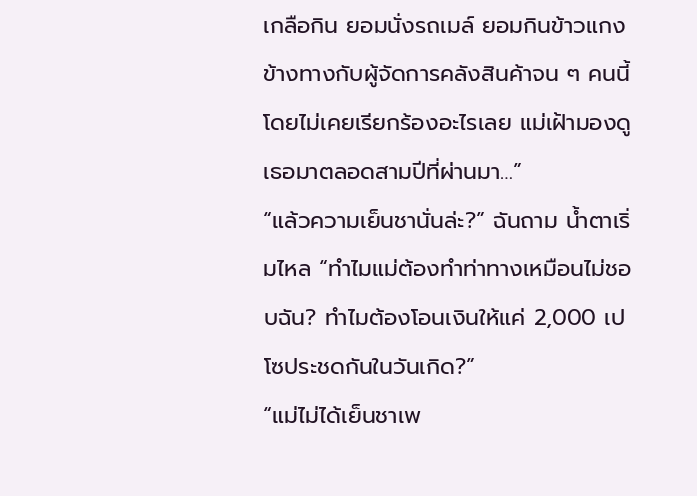เกลือกิน ยอมนั่งรถเมล์ ยอมกินข้าวแกงข้างทางกับผู้จัดการคลังสินค้าจน ๆ คนนี้ โดยไม่เคยเรียกร้องอะไรเลย แม่เฝ้ามองดูเธอมาตลอดสามปีที่ผ่านมา…”
“แล้วความเย็นชานั่นล่ะ?” ฉันถาม น้ำตาเริ่มไหล “ทำไมแม่ต้องทำท่าทางเหมือนไม่ชอบฉัน? ทำไมต้องโอนเงินให้แค่ 2,000 เปโซประชดกันในวันเกิด?”
“แม่ไม่ได้เย็นชาเพ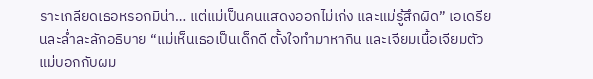ราะเกลียดเธอหรอกมิน่า… แต่แม่เป็นคนแสดงออกไม่เก่ง และแม่รู้สึกผิด” เอเดรียนละล่ำละลักอธิบาย “แม่เห็นเธอเป็นเด็กดี ตั้งใจทำมาหากิน และเจียมเนื้อเจียมตัว แม่บอกกับผม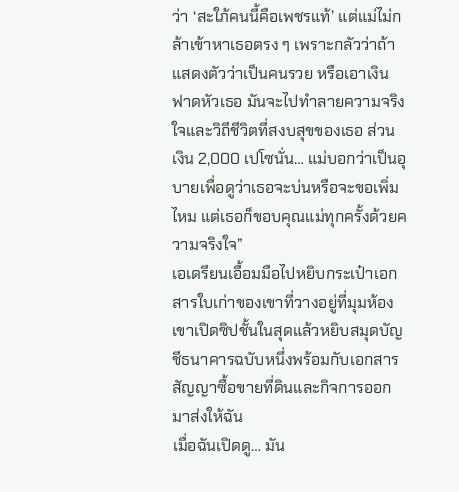ว่า ‘สะใภ้คนนี้คือเพชรแท้’ แต่แม่ไม่กล้าเข้าหาเธอตรง ๆ เพราะกลัวว่าถ้าแสดงตัวว่าเป็นคนรวย หรือเอาเงินฟาดหัวเธอ มันจะไปทำลายความจริงใจและวิถีชีวิตที่สงบสุขของเธอ ส่วนเงิน 2,000 เปโซนั่น… แม่บอกว่าเป็นอุบายเพื่อดูว่าเธอจะบ่นหรือจะขอเพิ่มไหม แต่เธอก็ขอบคุณแม่ทุกครั้งด้วยความจริงใจ”
เอเดรียนเอื้อมมือไปหยิบกระเป๋าเอกสารใบเก่าของเขาที่วางอยู่ที่มุมห้อง เขาเปิดซิปชั้นในสุดแล้วหยิบสมุดบัญชีธนาคารฉบับหนึ่งพร้อมกับเอกสารสัญญาซื้อขายที่ดินและกิจการออกมาส่งให้ฉัน
เมื่อฉันเปิดดู… มัน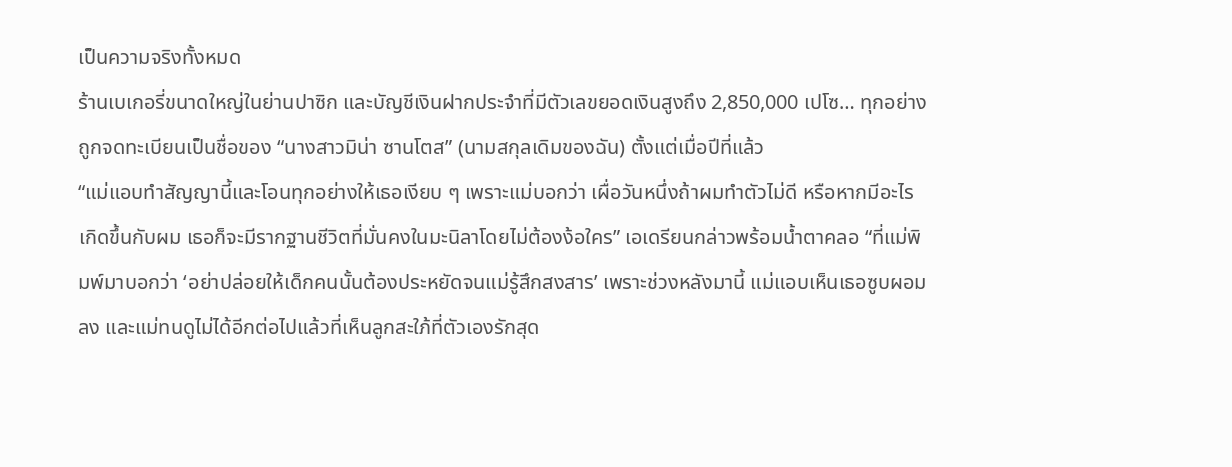เป็นความจริงทั้งหมด
ร้านเบเกอรี่ขนาดใหญ่ในย่านปาซิก และบัญชีเงินฝากประจำที่มีตัวเลขยอดเงินสูงถึง 2,850,000 เปโซ… ทุกอย่างถูกจดทะเบียนเป็นชื่อของ “นางสาวมิน่า ซานโตส” (นามสกุลเดิมของฉัน) ตั้งแต่เมื่อปีที่แล้ว
“แม่แอบทำสัญญานี้และโอนทุกอย่างให้เธอเงียบ ๆ เพราะแม่บอกว่า เผื่อวันหนึ่งถ้าผมทำตัวไม่ดี หรือหากมีอะไรเกิดขึ้นกับผม เธอก็จะมีรากฐานชีวิตที่มั่นคงในมะนิลาโดยไม่ต้องง้อใคร” เอเดรียนกล่าวพร้อมน้ำตาคลอ “ที่แม่พิมพ์มาบอกว่า ‘อย่าปล่อยให้เด็กคนนั้นต้องประหยัดจนแม่รู้สึกสงสาร’ เพราะช่วงหลังมานี้ แม่แอบเห็นเธอซูบผอมลง และแม่ทนดูไม่ได้อีกต่อไปแล้วที่เห็นลูกสะใภ้ที่ตัวเองรักสุด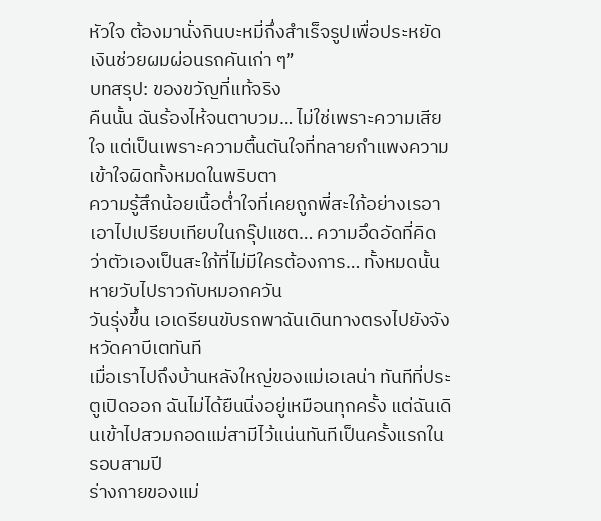หัวใจ ต้องมานั่งกินบะหมี่กึ่งสำเร็จรูปเพื่อประหยัดเงินช่วยผมผ่อนรถคันเก่า ๆ”
บทสรุป: ของขวัญที่แท้จริง
คืนนั้น ฉันร้องไห้จนตาบวม… ไม่ใช่เพราะความเสียใจ แต่เป็นเพราะความตื้นตันใจที่ทลายกำแพงความเข้าใจผิดทั้งหมดในพริบตา
ความรู้สึกน้อยเนื้อต่ำใจที่เคยถูกพี่สะใภ้อย่างเรอาเอาไปเปรียบเทียบในกรุ๊ปแชต… ความอึดอัดที่คิดว่าตัวเองเป็นสะใภ้ที่ไม่มีใครต้องการ… ทั้งหมดนั้นหายวับไปราวกับหมอกควัน
วันรุ่งขึ้น เอเดรียนขับรถพาฉันเดินทางตรงไปยังจังหวัดคาบีเตทันที
เมื่อเราไปถึงบ้านหลังใหญ่ของแม่เอเลน่า ทันทีที่ประตูเปิดออก ฉันไม่ได้ยืนนิ่งอยู่เหมือนทุกครั้ง แต่ฉันเดินเข้าไปสวมกอดแม่สามีไว้แน่นทันทีเป็นครั้งแรกในรอบสามปี
ร่างกายของแม่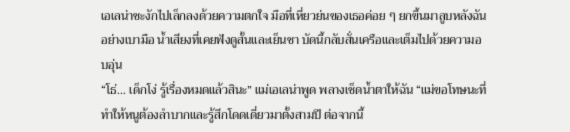เอเลน่าชะงักไปเล็กลงด้วยความตกใจ มือที่เหี่ยวย่นของเธอค่อย ๆ ยกขึ้นมาลูบหลังฉันอย่างเบามือ น้ำเสียงที่เคยฟังดูสั้นและเย็นชา บัดนี้กลับสั่นเครือและเต็มไปด้วยความอบอุ่น
“โธ่… เด็กโง่ รู้เรื่องหมดแล้วสินะ” แม่เอเลน่าพูด พลางเช็ดน้ำตาให้ฉัน “แม่ขอโทษนะที่ทำให้หนูต้องลำบากและรู้สึกโดดเดี่ยวมาตั้งสามปี ต่อจากนี้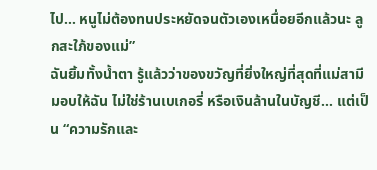ไป… หนูไม่ต้องทนประหยัดจนตัวเองเหนื่อยอีกแล้วนะ ลูกสะใภ้ของแม่”
ฉันยิ้มทั้งน้ำตา รู้แล้วว่าของขวัญที่ยิ่งใหญ่ที่สุดที่แม่สามีมอบให้ฉัน ไม่ใช่ร้านเบเกอรี่ หรือเงินล้านในบัญชี… แต่เป็น “ความรักและ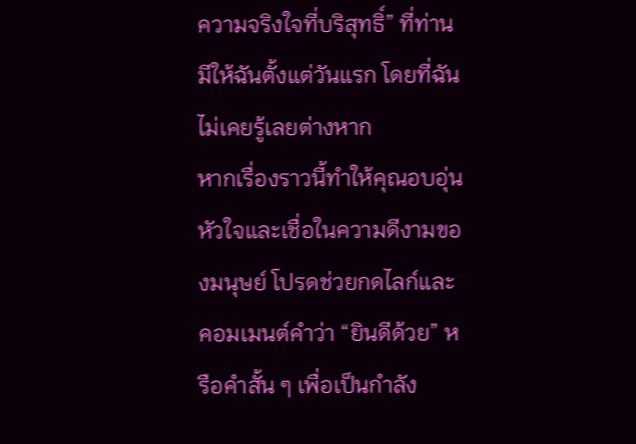ความจริงใจที่บริสุทธิ์” ที่ท่านมีให้ฉันตั้งแต่วันแรก โดยที่ฉันไม่เคยรู้เลยต่างหาก
หากเรื่องราวนี้ทำให้คุณอบอุ่นหัวใจและเชื่อในความดีงามของมนุษย์ โปรดช่วยกดไลก์และคอมเมนต์คำว่า “ยินดีด้วย” หรือคำสั้น ๆ เพื่อเป็นกำลัง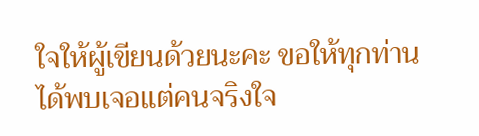ใจให้ผู้เขียนด้วยนะคะ ขอให้ทุกท่านได้พบเจอแต่คนจริงใจ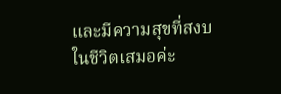และมีความสุขที่สงบในชีวิตเสมอค่ะ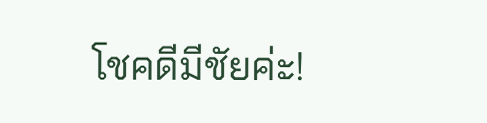โชคดีมีชัยค่ะ!